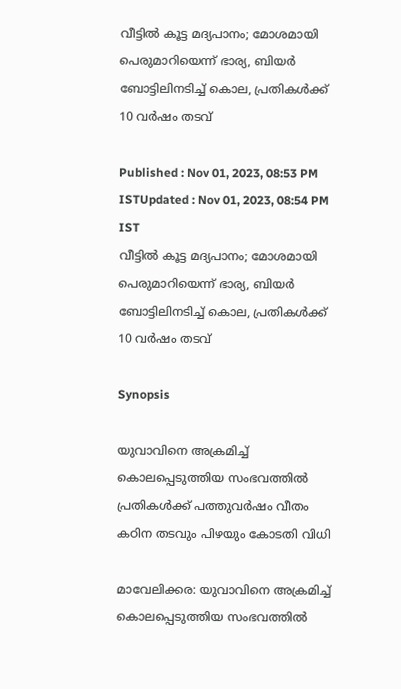വീട്ടിൽ കൂട്ട മദ്യപാനം; മോശമായി പെരുമാറിയെന്ന് ഭാര്യ, ബിയർ ബോട്ടിലിനടിച്ച് കൊല, പ്രതികൾക്ക് 10 വർഷം തടവ്

Published : Nov 01, 2023, 08:53 PM ISTUpdated : Nov 01, 2023, 08:54 PM IST
വീട്ടിൽ കൂട്ട മദ്യപാനം; മോശമായി പെരുമാറിയെന്ന് ഭാര്യ, ബിയർ ബോട്ടിലിനടിച്ച് കൊല, പ്രതികൾക്ക് 10 വർഷം തടവ്

Synopsis

യുവാവിനെ അക്രമിച്ച് കൊലപ്പെടുത്തിയ സംഭവത്തിൽ പ്രതികൾക്ക് പത്തുവർഷം വീതം കഠിന തടവും പിഴയും കോടതി വിധി

മാവേലിക്കര: യുവാവിനെ അക്രമിച്ച് കൊലപ്പെടുത്തിയ സംഭവത്തിൽ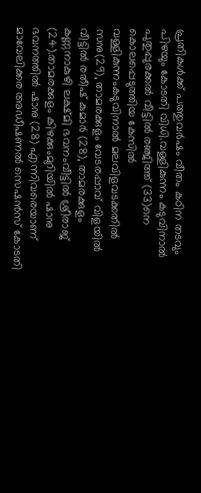പ്രതികൾക്ക് പത്തുവർഷം വീതം കഠിന തടവും പിഴയും കോടതി വിധി.വള്ളികുന്നം കടുവിനാൽ പുതുപ്പുരക്കൽ വീട്ടിൽ രഞ്ജിത്ത് (33)നെ കൊലപ്പെടുത്തിയ കേസിൽ  വള്ളികുന്നംകടുവിനാൽ മലവിളവടക്കതിൽ സനു(29), താമരക്കുളം വേടരപ്പാവ് വിളയിൽ വീട്ടിൽ രതീഷ് കുമാർ (28), താമരക്കുളം കണ്ണനാകുഴി ലക്ഷ്മി ഭവനംവീട്ടിൽ ശ്രീരാജ് (24).താമരക്കുളം കിഴക്കുംമുറിയിൽ ഷാനു ഭവനത്തിൽ ഷാനു (28) എന്നിവരെയാണ് മാവേലിക്കര അഡീഷണൽ സെഷൻസ് കോടതി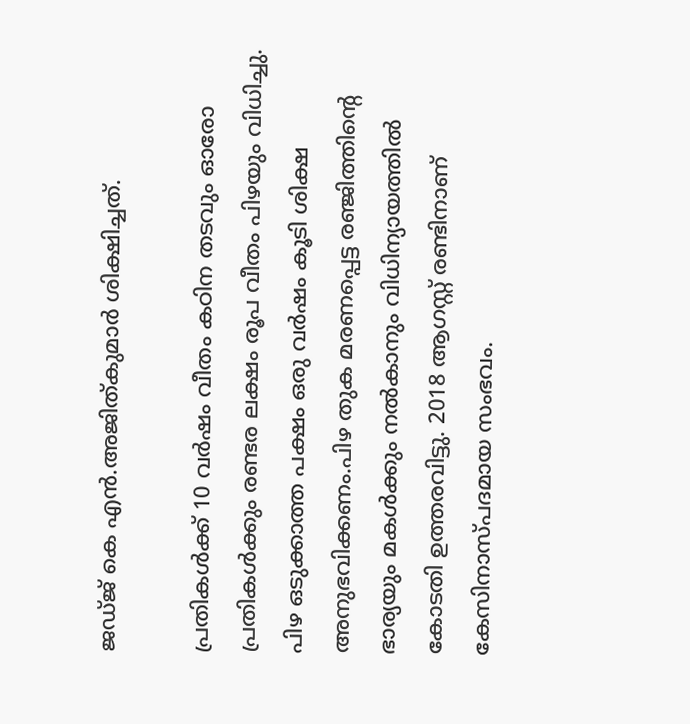ജഡ്ജ് കെ എൻ.അജിത്കുമാർ ശിക്ഷിച്ചത്‌.

പ്രതികൾക്ക് 10 വർഷം വീതം കഠിന തടവും ഓരോ പ്രതികൾക്കും രണ്ടര ലക്ഷം രൂപ വീതം പിഴയും വിധിച്ചു. പിഴ ഒടുക്കാത്ത പക്ഷം ഒരു വർഷം കൂടി ശിക്ഷ അനുഭവിക്കണം.പിഴ തുക മരണപ്പെട്ട രഞ്ജിത്തിന്റെ ഭാര്യയും മകൾക്കും നൽകാനും വിധിന്യായത്തിൽ കോടതി ഉത്തരവിട്ടു. 2018 ആഗസ്റ്റ് രണ്ടിനാണ് കേസിനാസ്പദമായ സംഭവം.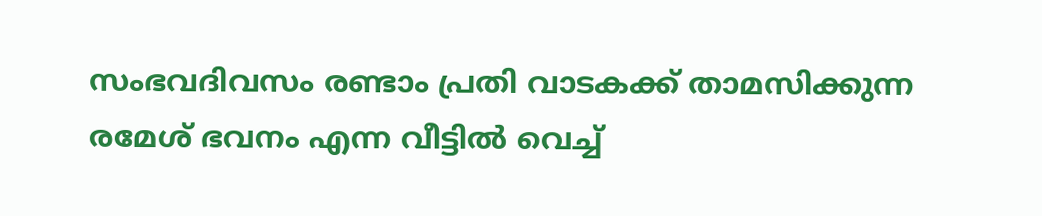സംഭവദിവസം രണ്ടാം പ്രതി വാടകക്ക് താമസിക്കുന്ന രമേശ് ഭവനം എന്ന വീട്ടിൽ വെച്ച്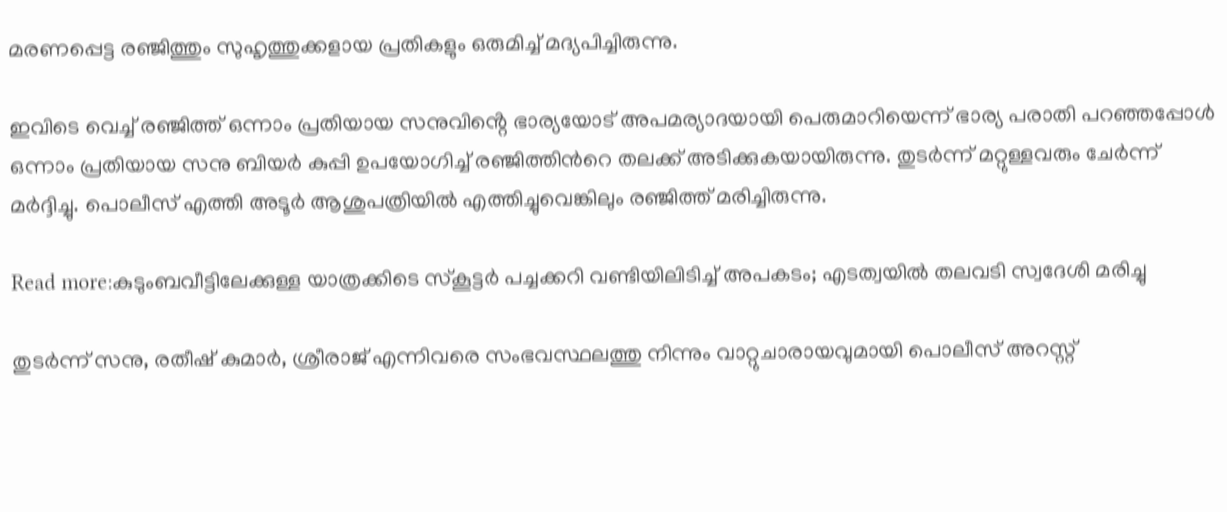മരണപ്പെട്ട രഞ്ജിത്തും സുഹൃത്തുക്കളായ പ്രതികളും ഒരുമിച്ച് മദ്യപിച്ചിരുന്നു.

ഇവിടെ വെച്ച് രഞ്ജിത്ത് ഒന്നാം പ്രതിയായ സനുവിൻ്റെ ഭാര്യയോട് അപമര്യാദയായി പെരുമാറിയെന്ന് ഭാര്യ പരാതി പറഞ്ഞപ്പോൾ ഒന്നാം പ്രതിയായ സനു ബിയർ കുപ്പി ഉപയോഗിച്ച് രഞ്ജിത്തിൻറെ തലക്ക് അടിക്കുകയായിരുന്നു. തുടർന്ന് മറ്റുള്ളവരും ചേർന്ന് മർദ്ദിച്ചു. പൊലീസ് എത്തി അടൂർ ആശുപത്രിയിൽ എത്തിച്ചുവെങ്കിലും രഞ്ജിത്ത് മരിച്ചിരുന്നു.

Read more:കുടുംബവീട്ടിലേക്കുള്ള യാത്രക്കിടെ സ്കൂട്ടർ പച്ചക്കറി വണ്ടിയിലിടിച്ച് അപകടം; എടത്വയിൽ തലവടി സ്വദേശി മരിച്ചു

തുടർന്ന് സനു, രതീഷ് കുമാർ, ശ്രീരാജ് എന്നിവരെ സംഭവസ്ഥലത്തു നിന്നും വാറ്റുചാരായവുമായി പൊലീസ് അറസ്റ്റ്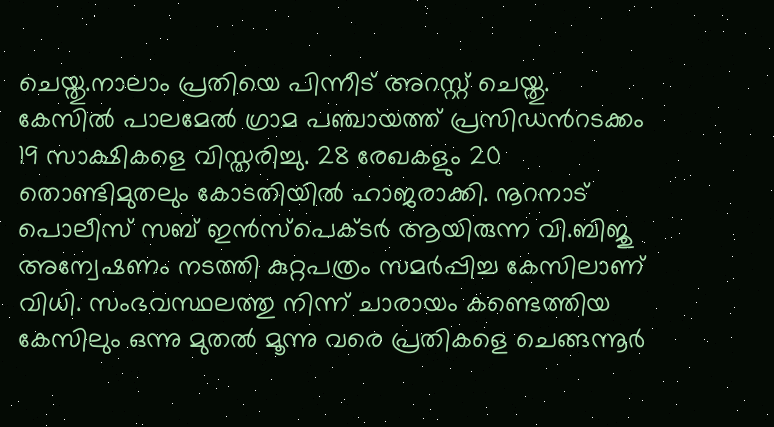ചെയ്തു.നാലാം പ്രതിയെ പിന്നീട് അറസ്റ്റ് ചെയ്തു. കേസിൽ പാലമേൽ ഗ്രാമ പഞ്ചായത്ത് പ്രസിഡൻറടക്കം 19 സാക്ഷികളെ വിസ്തരിച്ചു. 28 രേഖകളും 20 തൊണ്ടിമുതലും കോടതിയിൽ ഹാജരാക്കി. നൂറനാട് പൊലീസ് സബ് ഇൻസ്പെക്ടർ ആയിരുന്ന വി.ബിജു അന്വേഷണം നടത്തി കുറ്റപത്രം സമർപ്പിച്ച കേസിലാണ് വിധി. സംഭവസ്ഥലത്തു നിന്ന് ചാരായം കണ്ടെത്തിയ കേസിലും ഒന്നു മുതൽ മൂന്നു വരെ പ്രതികളെ ചെങ്ങന്നൂർ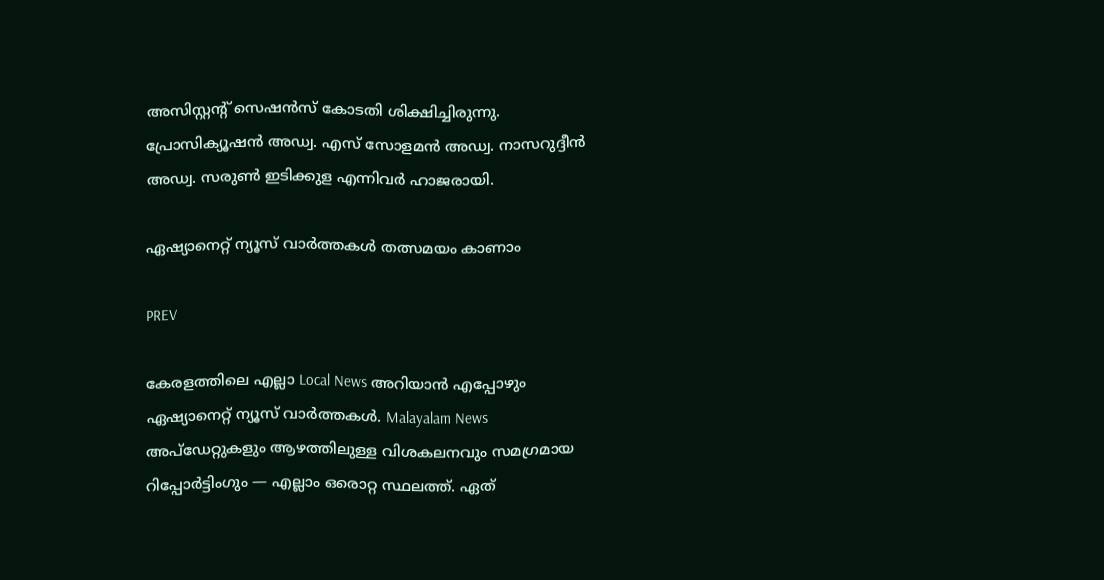അസിസ്റ്റൻ്റ് സെഷൻസ് കോടതി ശിക്ഷിച്ചിരുന്നു. പ്രോസിക്യൂഷൻ അഡ്വ. എസ് സോളമൻ അഡ്വ. നാസറുദ്ദീൻ അഡ്വ. സരുൺ ഇടിക്കുള എന്നിവർ ഹാജരായി.

ഏഷ്യാനെറ്റ് ന്യൂസ് വാർത്തകൾ തത്സമയം കാണാം

PREV

കേരളത്തിലെ എല്ലാ Local News അറിയാൻ എപ്പോഴും ഏഷ്യാനെറ്റ് ന്യൂസ് വാർത്തകൾ. Malayalam News  അപ്‌ഡേറ്റുകളും ആഴത്തിലുള്ള വിശകലനവും സമഗ്രമായ റിപ്പോർട്ടിംഗും — എല്ലാം ഒരൊറ്റ സ്ഥലത്ത്. ഏത്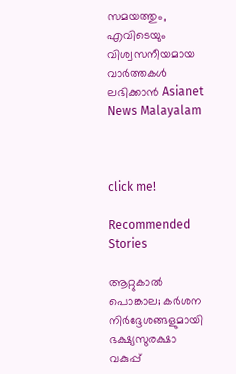സമയത്തും, എവിടെയും വിശ്വസനീയമായ വാർത്തകൾ ലഭിക്കാൻ Asianet News Malayalam



click me!

Recommended Stories

ആറ്റുകാൽ പൊങ്കാല; കർശന നിർദ്ദേശങ്ങളുമായി ഭക്ഷ്യസുരക്ഷാ വകുപ്പ്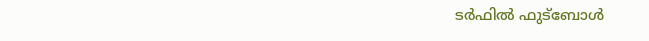ടർഫിൽ ഫുട്ബോൾ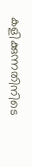കളിക്കുന്നതിനിടെ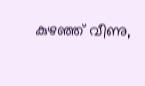കുഴഞ്ഞ് വീണു,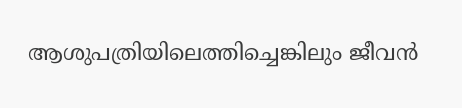ആശുപത്രിയിലെത്തിച്ചെങ്കിലും ജീവൻ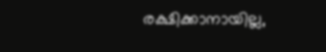രക്ഷിക്കാനായില്ല,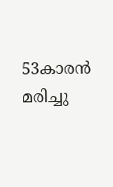53കാരൻ മരിച്ചു